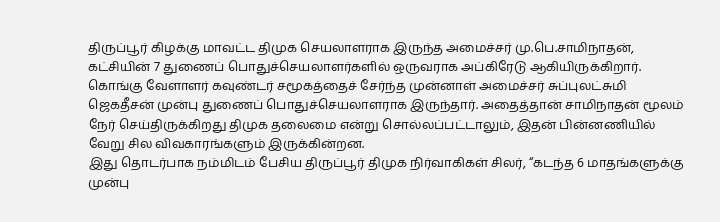திருப்பூர் கிழக்கு மாவட்ட திமுக செயலாளராக இருந்த அமைச்சர் மு.பெ.சாமிநாதன், கட்சியின் 7 துணைப் பொதுச்செயலாளர்களில் ஒருவராக அப்கிரேடு ஆகியிருக்கிறார். கொங்கு வேளாளர் கவுண்டர் சமூகத்தைச் சேர்ந்த முன்னாள் அமைச்சர் சுப்புலட்சுமி ஜெகதீசன் முன்பு துணைப் பொதுச்செயலாளராக இருந்தார். அதைத்தான் சாமிநாதன் மூலம் நேர் செய்திருக்கிறது திமுக தலைமை என்று சொல்லப்பட்டாலும், இதன் பின்னணியில் வேறு சில விவகாரங்களும் இருக்கின்றன.
இது தொடர்பாக நம்மிடம் பேசிய திருப்பூர் திமுக நிர்வாகிகள் சிலர், “கடந்த 6 மாதங்களுக்கு முன்பு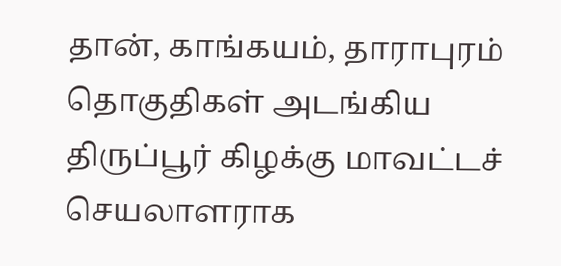தான், காங்கயம், தாராபுரம் தொகுதிகள் அடங்கிய திருப்பூர் கிழக்கு மாவட்டச் செயலாளராக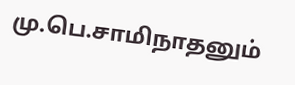மு.பெ.சாமிநாதனும்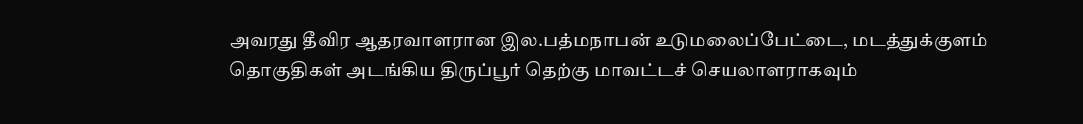அவரது தீவிர ஆதரவாளரான இல.பத்மநாபன் உடுமலைப்பேட்டை, மடத்துக்குளம் தொகுதிகள் அடங்கிய திருப்பூர் தெற்கு மாவட்டச் செயலாளராகவும்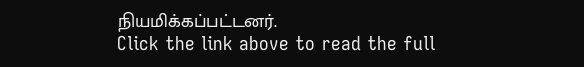நியமிக்கப்பட்டனர்.
Click the link above to read the full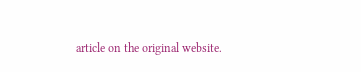article on the original website.